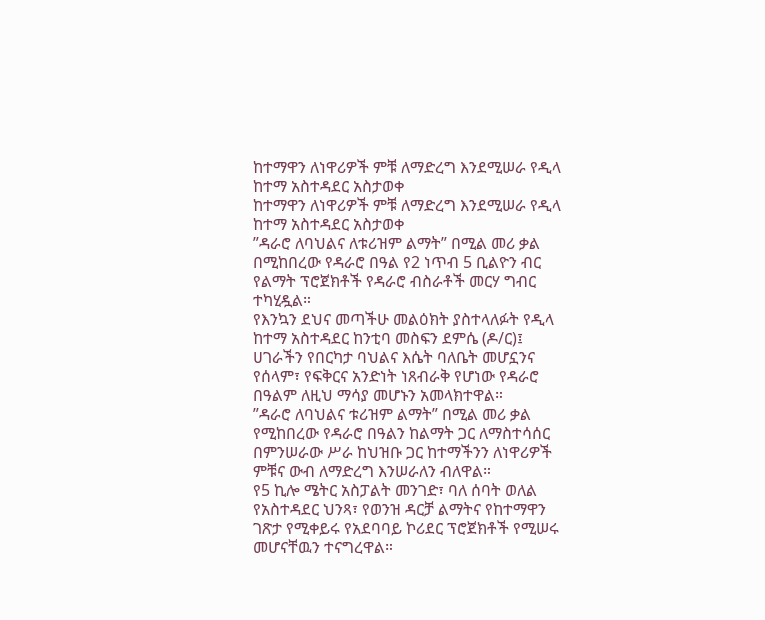ከተማዋን ለነዋሪዎች ምቹ ለማድረግ እንደሚሠራ የዲላ ከተማ አስተዳደር አስታወቀ
ከተማዋን ለነዋሪዎች ምቹ ለማድረግ እንደሚሠራ የዲላ ከተማ አስተዳደር አስታወቀ
”ዳራሮ ለባህልና ለቱሪዝም ልማት” በሚል መሪ ቃል በሚከበረው የዳራሮ በዓል የ2 ነጥብ 5 ቢልዮን ብር የልማት ፕሮጀክቶች የዳራሮ ብስራቶች መርሃ ግብር ተካሂዷል።
የእንኳን ደህና መጣችሁ መልዕክት ያስተላለፉት የዲላ ከተማ አስተዳደር ከንቲባ መስፍን ደምሴ (ዶ/ር)፤ ሀገራችን የበርካታ ባህልና እሴት ባለቤት መሆኗንና የሰላም፣ የፍቅርና አንድነት ነጸብራቅ የሆነው የዳራሮ በዓልም ለዚህ ማሳያ መሆኑን አመላክተዋል።
”ዳራሮ ለባህልና ቱሪዝም ልማት” በሚል መሪ ቃል የሚከበረው የዳራሮ በዓልን ከልማት ጋር ለማስተሳሰር በምንሠራው ሥራ ከህዝቡ ጋር ከተማችንን ለነዋሪዎች ምቹና ውብ ለማድረግ እንሠራለን ብለዋል።
የ5 ኪሎ ሜትር አስፓልት መንገድ፣ ባለ ሰባት ወለል የአስተዳደር ህንጻ፣ የወንዝ ዳርቻ ልማትና የከተማዋን ገጽታ የሚቀይሩ የአደባባይ ኮሪደር ፕሮጀክቶች የሚሠሩ መሆናቸዉን ተናግረዋል።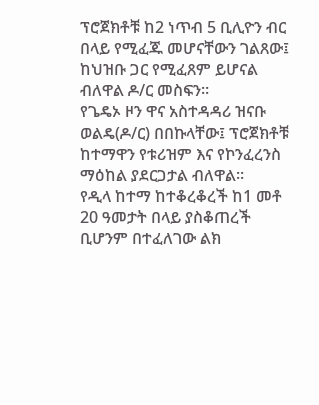ፕሮጀክቶቹ ከ2 ነጥብ 5 ቢሊዮን ብር በላይ የሚፈጁ መሆናቸውን ገልጸው፤ ከህዝቡ ጋር የሚፈጸም ይሆናል ብለዋል ዶ/ር መስፍን።
የጌዴኦ ዞን ዋና አስተዳዳሪ ዝናቡ ወልዴ(ዶ/ር) በበኩላቸው፤ ፕሮጀክቶቹ ከተማዋን የቱሪዝም እና የኮንፈረንስ ማዕከል ያደርጋታል ብለዋል።
የዲላ ከተማ ከተቆረቆረች ከ1 መቶ 20 ዓመታት በላይ ያስቆጠረች ቢሆንም በተፈለገው ልክ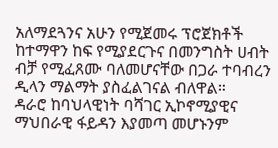አለማደጓንና አሁን የሚጀመሩ ፕሮጀክቶች ከተማዋን ከፍ የሚያደርጉና በመንግስት ሀብት ብቻ የሚፈጸሙ ባለመሆናቸው በጋራ ተባብረን ዲላን ማልማት ያስፈልገናል ብለዋል።
ዳራሮ ከባህላዊነት ባሻገር ኢኮኖሚያዊና ማህበራዊ ፋይዳን እያመጣ መሆኑንም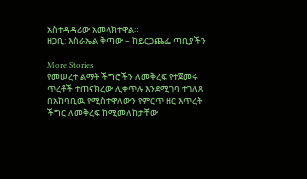አስተዳዳሪው አመላክተዋል።
ዘጋቢ: እስራኤል ቅጣው – ከይርጋጨፌ ጣቢያችን

More Stories
የመሠረተ ልማት ችግሮችን ለመቅረፍ የተጀመሩ ጥረቶች ተጠናክረው ሊቀጥሉ እንደሚገባ ተገለጸ
በአከባቢዉ የሚስተዋለውን የምርጥ ዘር እጥረት ችግር ለመቅረፍ ከሚመለከታቸው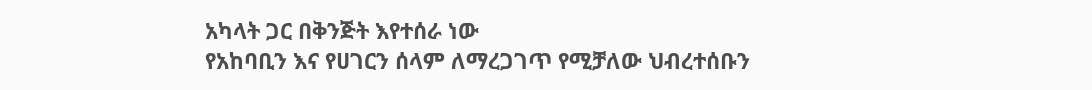አካላት ጋር በቅንጅት እየተሰራ ነው
የአከባቢን እና የሀገርን ሰላም ለማረጋገጥ የሚቻለው ህብረተሰቡን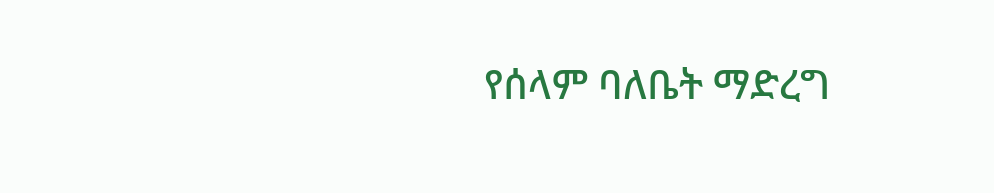የሰላም ባለቤት ማድረግ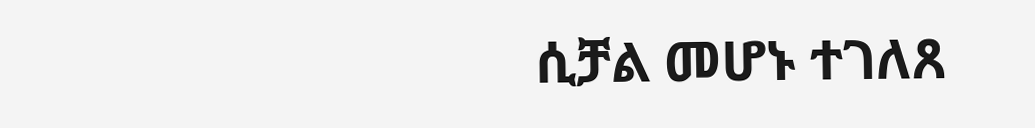ሲቻል መሆኑ ተገለጸ